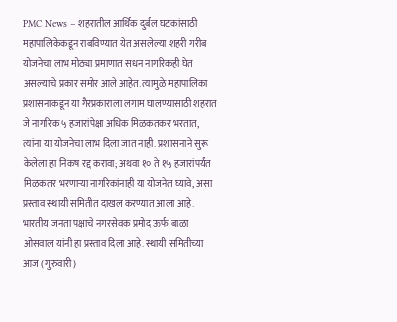PMC News – शहरातील आर्थिक दुर्बल घटकांसाठी महापालिकेकडून राबविण्यात येत असलेल्या शहरी गरीब योजनेचा लाभ मोठ्या प्रमाणात सधन नागरिकही घेत असल्याचे प्रकार समोर आले आहेत. त्यामुळे महापालिका प्रशासनाकडून या गैरप्रकाराला लगाम घालण्यासाठी शहरात जे नागरिक ५ हजारांपेक्षा अधिक मिळकतकर भरतात, त्यांना या योजनेचा लाभ दिला जात नाही. प्रशासनाने सुरू केलेला हा निकष रद्द करावा; अथवा १० ते १५ हजारांपर्यंत मिळकतर भरणाऱ्या नागरिकांनाही या योजनेत घ्यावे, असा प्रस्ताव स्थायी समितीत दाखल करण्यात आला आहे. भारतीय जनता पक्षाचे नगरसेवक प्रमोद ऊर्फ बाळा ओसवाल यांनी हा प्रस्ताव दिला आहे. स्थायी समितीच्या आज (गुरुवारी)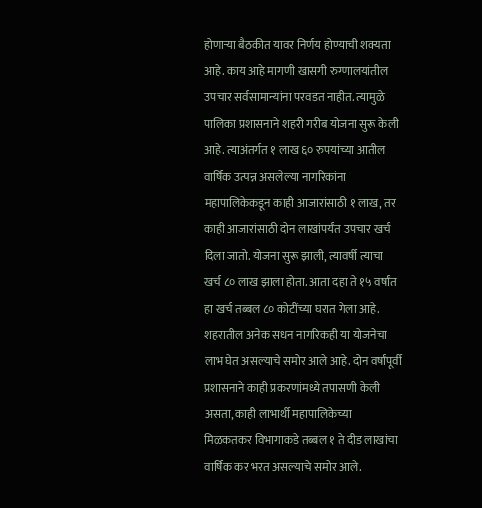होणाऱ्या बैठकीत यावर निर्णय होण्याची शक्यता आहे. काय आहे मागणी खासगी रुग्णालयांतील उपचार सर्वसामान्यांना परवडत नाहीत. त्यामुळे पालिका प्रशासनाने शहरी गरीब योजना सुरू केली आहे. त्याअंतर्गत १ लाख ६० रुपयांच्या आतील वार्षिक उत्पन्न असलेल्या नागरिकांना महापालिकेकडून काही आजारांसाठी १ लाख, तर काही आजारांसाठी दोन लाखांपर्यंत उपचार खर्च दिला जातो. योजना सुरू झाली, त्यावर्षी त्याचा खर्च ८० लाख झाला होता. आता दहा ते १५ वर्षांत हा खर्च तब्बल ८० कोटींच्या घरात गेला आहे. शहरातील अनेक सधन नागरिकही या योजनेचा लाभ घेत असल्याचे समोर आले आहे. दोन वर्षांपूर्वी प्रशासनाने काही प्रकरणांमध्ये तपासणी केली असता, काही लाभार्थी महापालिकेच्या मिळकतकर विभागाकडे तब्बल १ ते दीड लाखांचा वार्षिक कर भरत असल्याचे समोर आले.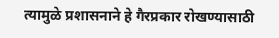त्यामुळे प्रशासनाने हे गैरप्रकार रोखण्यासाठी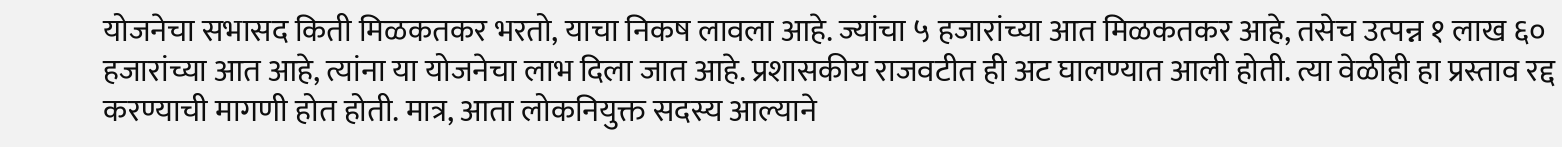योजनेचा सभासद किती मिळकतकर भरतो, याचा निकष लावला आहे. ज्यांचा ५ हजारांच्या आत मिळकतकर आहे, तसेच उत्पन्न १ लाख ६० हजारांच्या आत आहे, त्यांना या योजनेचा लाभ दिला जात आहे. प्रशासकीय राजवटीत ही अट घालण्यात आली होती. त्या वेळीही हा प्रस्ताव रद्द करण्याची मागणी होत होती. मात्र, आता लोकनियुक्त सदस्य आल्याने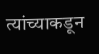त्यांच्याकडून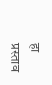हा प्रस्ताव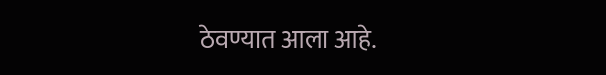ठेवण्यात आला आहे.